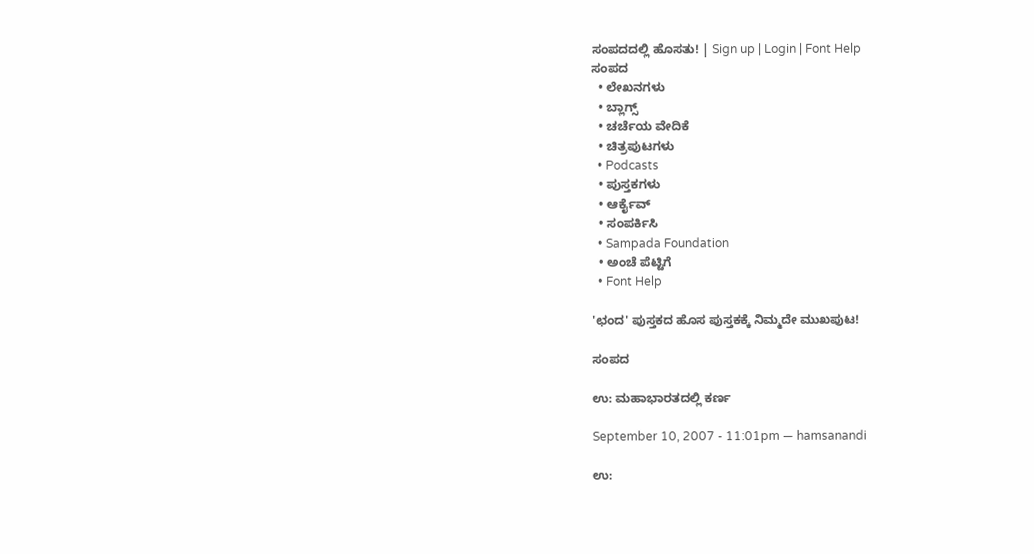ಸಂಪದದಲ್ಲಿ ಹೊಸತು! | Sign up | Login | Font Help
ಸಂಪದ
  • ಲೇಖನಗಳು
  • ಬ್ಲಾಗ್ಸ್
  • ಚರ್ಚೆಯ ವೇದಿಕೆ
  • ಚಿತ್ರಪುಟಗಳು
  • Podcasts
  • ಪುಸ್ತಕಗಳು
  • ಆರ್ಕೈವ್
  • ಸಂಪರ್ಕಿಸಿ
  • Sampada Foundation
  • ಅಂಚೆ ಪೆಟ್ಟಿಗೆ
  • Font Help

'ಛಂದ' ಪುಸ್ತಕದ ಹೊಸ ಪುಸ್ತಕಕ್ಕೆ ನಿಮ್ಮದೇ ಮುಖಪುಟ!

ಸಂಪದ

ಉ: ಮಹಾಭಾರತದಲ್ಲಿ ಕರ್ಣ

September 10, 2007 - 11:01pm — hamsanandi

ಉ: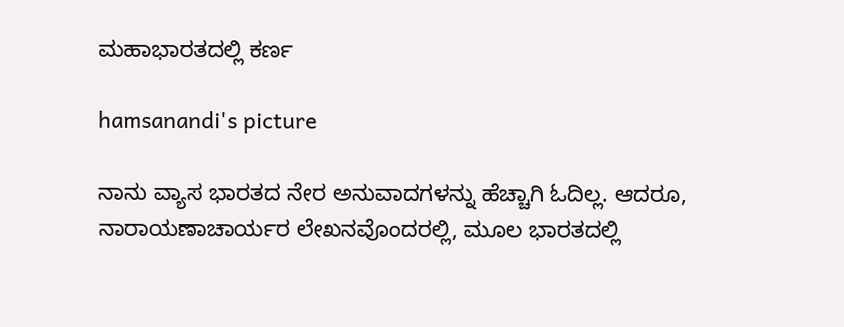ಮಹಾಭಾರತದಲ್ಲಿ ಕರ್ಣ

hamsanandi's picture

ನಾನು ವ್ಯಾಸ ಭಾರತದ ನೇರ ಅನುವಾದಗಳನ್ನು ಹೆಚ್ಚಾಗಿ ಓದಿಲ್ಲ. ಆದರೂ, ನಾರಾಯಣಾಚಾರ್ಯರ ಲೇಖನವೊಂದರಲ್ಲಿ, ಮೂಲ ಭಾರತದಲ್ಲಿ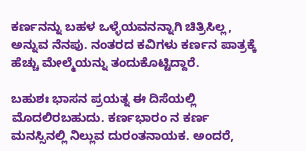ಕರ್ಣನನ್ನು ಬಹಳ ಒಳ್ಳೆಯವನನ್ನಾಗಿ ಚಿತ್ರಿಸಿಲ್ಲ, ಅನ್ನುವ ನೆನಪು. ನಂತರದ ಕವಿಗಳು ಕರ್ಣನ ಪಾತ್ರಕ್ಕೆ ಹೆಚ್ಚು ಮೇಲ್ಮೆಯನ್ನು ತಂದುಕೊಟ್ಟಿದ್ದಾರೆ.

ಬಹುಶಃ ಭಾಸನ ಪ್ರಯತ್ನ ಈ ದಿಸೆಯಲ್ಲಿ ಮೊದಲಿರಬಹುದು. ಕರ್ಣಭಾರಂ ನ ಕರ್ಣ ಮನಸ್ಸಿನಲ್ಲಿ ನಿಲ್ಲುವ ದುರಂತನಾಯಕ. ಅಂದರೆ,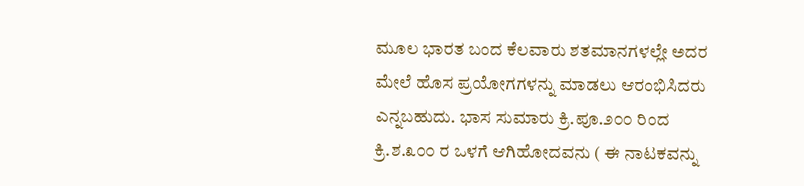ಮೂಲ ಭಾರತ ಬಂದ ಕೆಲವಾರು ಶತಮಾನಗಳಲ್ಲೇ ಅದರ ಮೇಲೆ ಹೊಸ ಪ್ರಯೋಗಗಳನ್ನು ಮಾಡಲು ಆರಂಭಿಸಿದರು ಎನ್ನಬಹುದು. ಭಾಸ ಸುಮಾರು ಕ್ರಿ.ಪೂ.೨೦೦ ರಿಂದ ಕ್ರಿ.ಶ.೩೦೦ ರ ಒಳಗೆ ಆಗಿಹೋದವನು ( ಈ ನಾಟಕವನ್ನು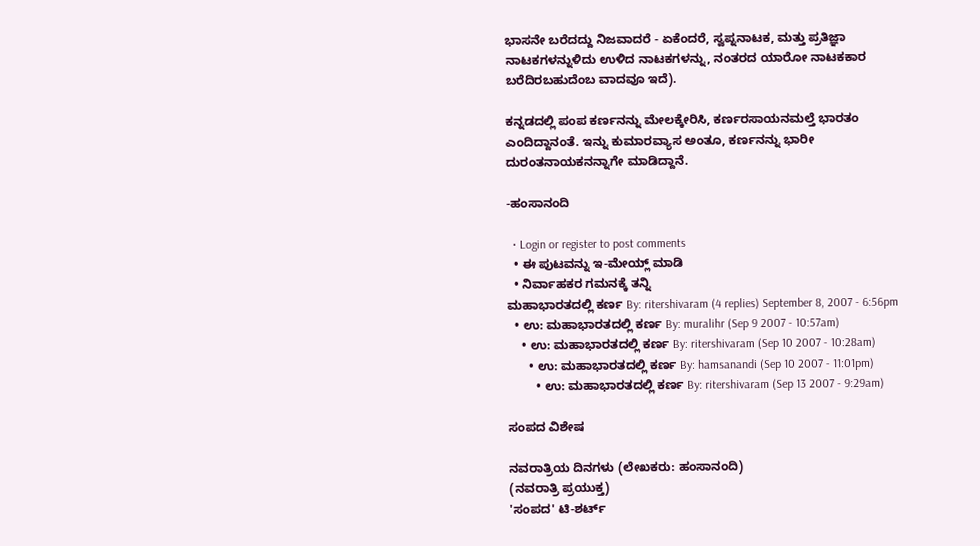ಭಾಸನೇ ಬರೆದದ್ದು ನಿಜವಾದರೆ - ಏಕೆಂದರೆ, ಸ್ವಪ್ನನಾಟಕ, ಮತ್ತು ಪ್ರತಿಜ್ಞಾ ನಾಟಕಗಳನ್ನುಳಿದು ಉಳಿದ ನಾಟಕಗಳನ್ನು, ನಂತರದ ಯಾರೋ ನಾಟಕಕಾರ ಬರೆದಿರಬಹುದೆಂಬ ವಾದವೂ ಇದೆ).

ಕನ್ನಡದಲ್ಲಿ ಪಂಪ ಕರ್ಣನನ್ನು ಮೇಲಕ್ಕೇರಿಸಿ, ಕರ್ಣರಸಾಯನಮಲ್ತೆ ಭಾರತಂ ಎಂದಿದ್ದಾನಂತೆ. ಇನ್ನು ಕುಮಾರವ್ಯಾಸ ಅಂತೂ, ಕರ್ಣನನ್ನು ಭಾರೀ ದುರಂತನಾಯಕನನ್ನಾಗೇ ಮಾಡಿದ್ದಾನೆ.

-ಹಂಸಾನಂದಿ

  • Login or register to post comments
  • ಈ ಪುಟವನ್ನು ಇ-ಮೇಯ್ಲ್ ಮಾಡಿ
  • ನಿರ್ವಾಹಕರ ಗಮನಕ್ಕೆ ತನ್ನಿ
ಮಹಾಭಾರತದಲ್ಲಿ ಕರ್ಣ By: ritershivaram (4 replies) September 8, 2007 - 6:56pm
  • ಉ: ಮಹಾಭಾರತದಲ್ಲಿ ಕರ್ಣ By: muralihr (Sep 9 2007 - 10:57am)
    • ಉ: ಮಹಾಭಾರತದಲ್ಲಿ ಕರ್ಣ By: ritershivaram (Sep 10 2007 - 10:28am)
      • ಉ: ಮಹಾಭಾರತದಲ್ಲಿ ಕರ್ಣ By: hamsanandi (Sep 10 2007 - 11:01pm)
        • ಉ: ಮಹಾಭಾರತದಲ್ಲಿ ಕರ್ಣ By: ritershivaram (Sep 13 2007 - 9:29am)

ಸಂಪದ ವಿಶೇಷ

ನವರಾತ್ರಿಯ ದಿನಗಳು (ಲೇಖಕರು: ಹಂಸಾನಂದಿ)
(ನವರಾತ್ರಿ ಪ್ರಯುಕ್ತ)
'ಸಂಪದ' ಟಿ-ಶರ್ಟ್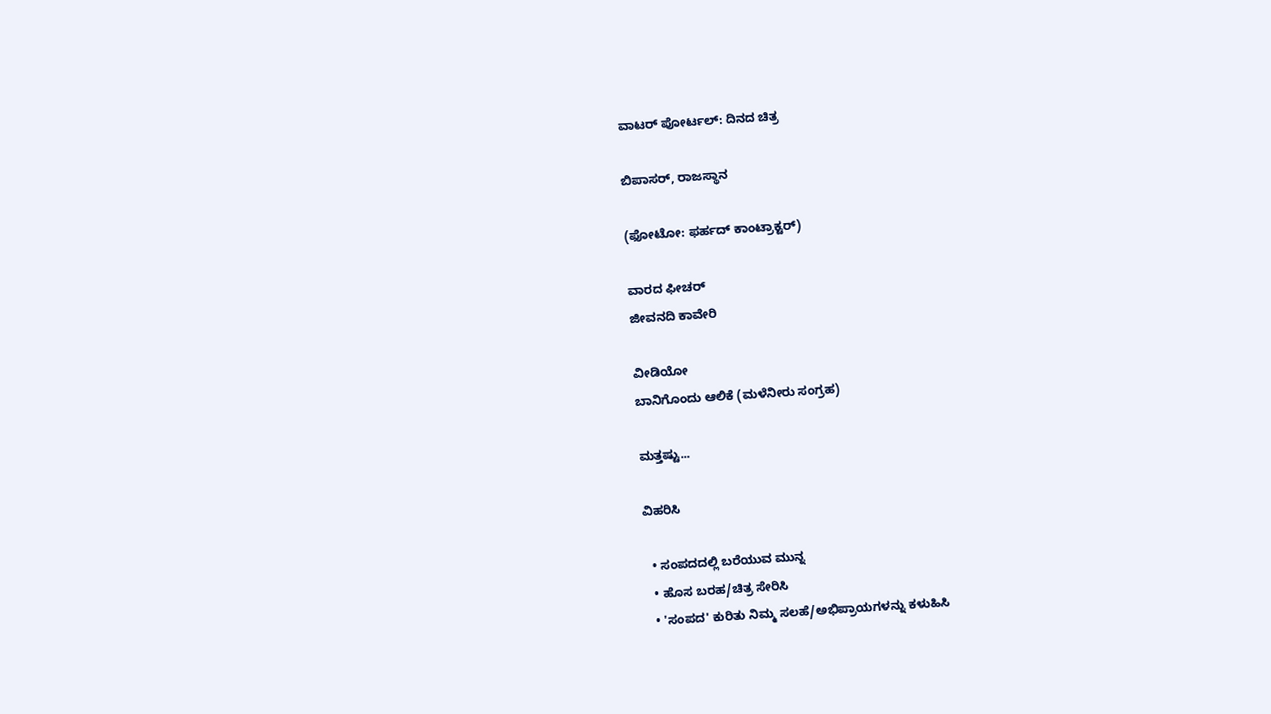ವಾಟರ್ ಪೋರ್ಟಲ್: ದಿನದ ಚಿತ್ರ

ಬಿಪಾಸರ್, ರಾಜಸ್ಥಾನ

(ಫೋಟೋ: ಫರ್ಹದ್ ಕಾಂಟ್ರಾಕ್ಟರ್)

ವಾರದ ಫೀಚರ್
ಜೀವನದಿ ಕಾವೇರಿ

ವೀಡಿಯೋ
ಬಾನಿಗೊಂದು ಆಲಿಕೆ (ಮಳೆನೀರು ಸಂಗ್ರಹ)

ಮತ್ತಷ್ಟು...

ವಿಹರಿಸಿ

  • ಸಂಪದದಲ್ಲಿ ಬರೆಯುವ ಮುನ್ನ
  • ಹೊಸ ಬರಹ/ಚಿತ್ರ ಸೇರಿಸಿ
  • 'ಸಂಪದ' ಕುರಿತು ನಿಮ್ಮ ಸಲಹೆ/ಅಭಿಪ್ರಾಯಗಳನ್ನು ಕಳುಹಿಸಿ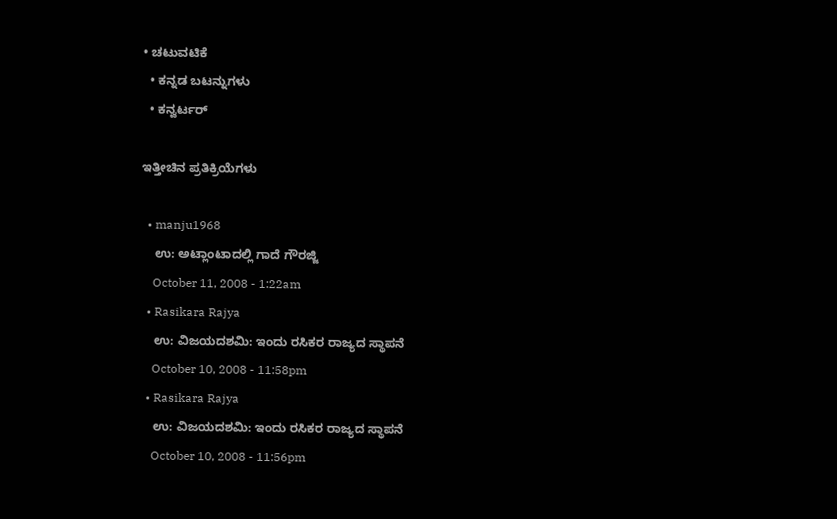• ಚಟುವಟಿಕೆ
  • ಕನ್ನಡ ಬಟನ್ನುಗಳು
  • ಕನ್ವರ್ಟರ್

ಇತ್ತೀಚಿನ ಪ್ರತಿಕ್ರಿಯೆಗಳು

  • manju1968
    ಉ: ಅಟ್ಲಾಂಟಾದಲ್ಲಿ ಗಾದೆ ಗೌರಜ್ಜಿ
    October 11, 2008 - 1:22am
  • Rasikara Rajya
    ಉ: ವಿಜಯದಶಮಿ: ಇಂದು ರಸಿಕರ ರಾಜ್ಯದ ಸ್ಥಾಪನೆ
    October 10, 2008 - 11:58pm
  • Rasikara Rajya
    ಉ: ವಿಜಯದಶಮಿ: ಇಂದು ರಸಿಕರ ರಾಜ್ಯದ ಸ್ಥಾಪನೆ
    October 10, 2008 - 11:56pm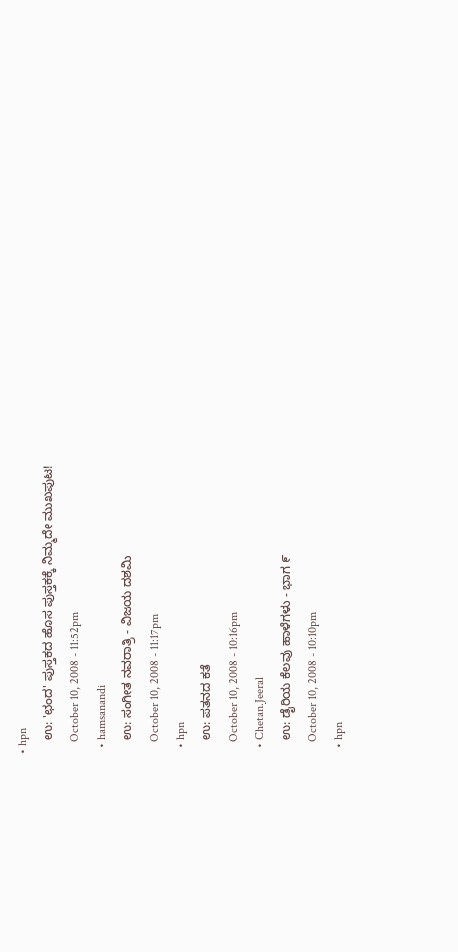• hpn
    ಉ: 'ಛಂದ' ಪುಸ್ತಕದ ಹೊಸ ಪುಸ್ತಕಕ್ಕೆ ನಿಮ್ಮದೇ ಮುಖಪುಟ!
    October 10, 2008 - 11:52pm
  • hamsanandi
    ಉ: ಸಂಗೀತ ನವರಾತ್ರಿ - ವಿಜಯ ದಶಮಿ
    October 10, 2008 - 11:17pm
  • hpn
    ಉ: ಪತನದ ಕತೆ
    October 10, 2008 - 10:16pm
  • Chetan.Jeeral
    ಉ: ಡೈರಿಯ ಕೆಲವು ಹಾಳೆಗಳು - ಭಾಗ ೯
    October 10, 2008 - 10:10pm
  • hpn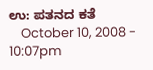ಉ: ಪತನದ ಕತೆ
    October 10, 2008 - 10:07pm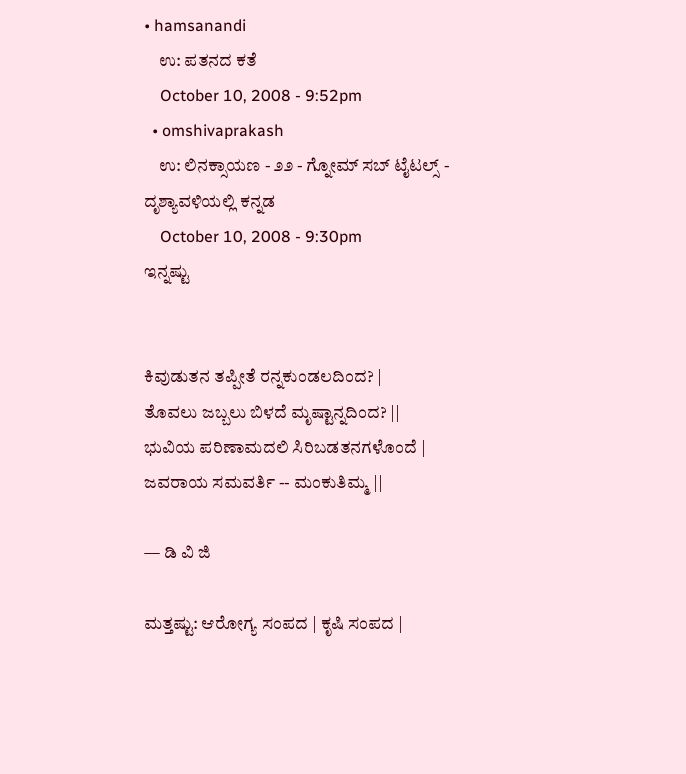• hamsanandi
    ಉ: ಪತನದ ಕತೆ
    October 10, 2008 - 9:52pm
  • omshivaprakash
    ಉ: ಲಿನಕ್ಸಾಯಣ - ೨೨ - ಗ್ನೋಮ್ ಸಬ್ ಟೈಟಲ್ಸ್ - ದೃಶ್ಯಾವಳಿಯಲ್ಲಿ ಕನ್ನಡ
    October 10, 2008 - 9:30pm
ಇನ್ನಷ್ಟು


ಕಿವುಡುತನ ತಪ್ಪೀತೆ ರನ್ನಕುಂಡಲದಿಂದ? |
ತೊವಲು ಜಬ್ಬಲು ಬಿಳದೆ ಮೃಷ್ಟಾನ್ನದಿಂದ? ||
ಭುವಿಯ ಪರಿಣಾಮದಲಿ ಸಿರಿಬಡತನಗಳೊಂದೆ |
ಜವರಾಯ ಸಮವರ್ತಿ -- ಮಂಕುತಿಮ್ಮ ||

— ಡಿ ವಿ ಜಿ

ಮತ್ತಷ್ಟು: ಆರೋಗ್ಯ ಸಂಪದ | ಕೃಷಿ ಸಂಪದ |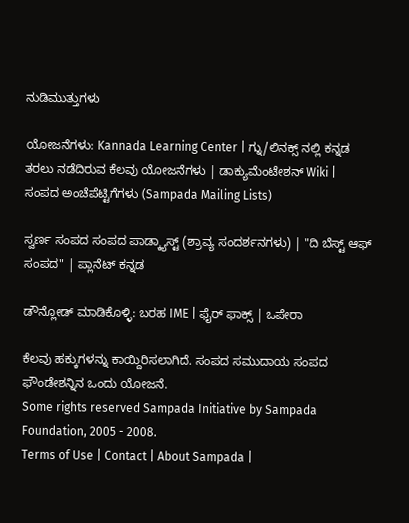ನುಡಿಮುತ್ತುಗಳು

ಯೋಜನೆಗಳು: Kannada Learning Center | ಗ್ನು/ಲಿನಕ್ಸ್ ನಲ್ಲಿ ಕನ್ನಡ ತರಲು ನಡೆದಿರುವ ಕೆಲವು ಯೋಜನೆಗಳು | ಡಾಕ್ಯುಮೆಂಟೇಶನ್ Wiki | ಸಂಪದ ಅಂಚೆಪೆಟ್ಟಿಗೆಗಳು (Sampada Mailing Lists)

ಸ್ವರ್ಣ ಸಂಪದ ಸಂಪದ ಪಾಡ್ಕ್ಯಾಸ್ಟ್ (ಶ್ರಾವ್ಯ ಸಂದರ್ಶನಗಳು) | "ದಿ ಬೆಸ್ಟ್ ಆಫ್ ಸಂಪದ" | ಪ್ಲಾನೆಟ್ ಕನ್ನಡ

ಡೌನ್ಲೋಡ್ ಮಾಡಿಕೊಳ್ಳಿ: ಬರಹ IME | ಫೈರ್ ಫಾಕ್ಸ್ | ಒಪೇರಾ

ಕೆಲವು ಹಕ್ಕುಗಳನ್ನು ಕಾಯ್ದಿರಿಸಲಾಗಿದೆ. ಸಂಪದ ಸಮುದಾಯ ಸಂಪದ ಫೌಂಡೇಶನ್ನಿನ ಒಂದು ಯೋಜನೆ.
Some rights reserved Sampada Initiative by Sampada Foundation, 2005 - 2008.
Terms of Use | Contact | About Sampada |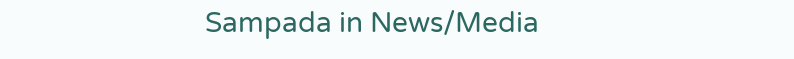Sampada in News/Media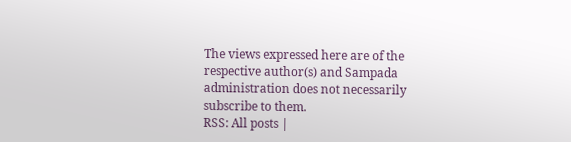The views expressed here are of the respective author(s) and Sampada administration does not necessarily subscribe to them.
RSS: All posts |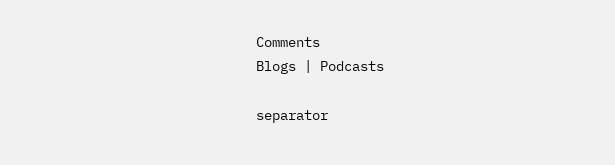Comments
Blogs | Podcasts

separator